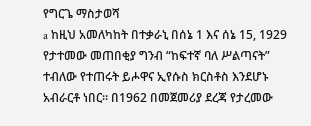የግርጌ ማስታወሻ
a ከዚህ አመለካከት በተቃራኒ በሰኔ 1 እና ሰኔ 15, 1929 የታተመው መጠበቂያ ግንብ “ከፍተኛ ባለ ሥልጣናት” ተብለው የተጠሩት ይሖዋና ኢየሱስ ክርስቶስ እንደሆኑ አብራርቶ ነበር። በ1962 በመጀመሪያ ደረጃ የታረመው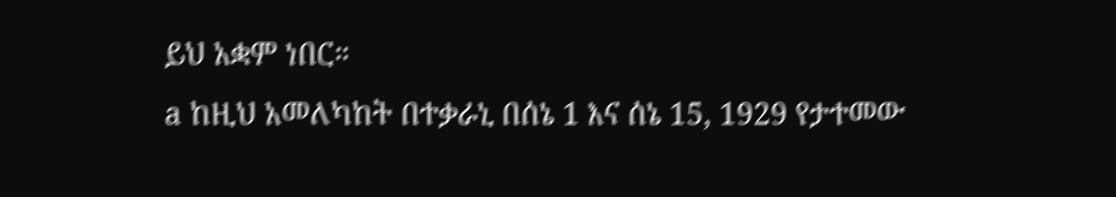ይህ አቋም ነበር።
a ከዚህ አመለካከት በተቃራኒ በሰኔ 1 እና ሰኔ 15, 1929 የታተመው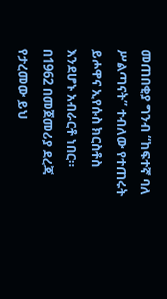መጠበቂያ ግንብ “ከፍተኛ ባለ ሥልጣናት” ተብለው የተጠሩት ይሖዋና ኢየሱስ ክርስቶስ እንደሆኑ አብራርቶ ነበር። በ1962 በመጀመሪያ ደረጃ የታረመው ይህ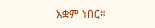አቋም ነበር።